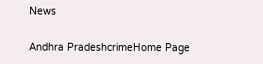News

Andhra PradeshcrimeHome Page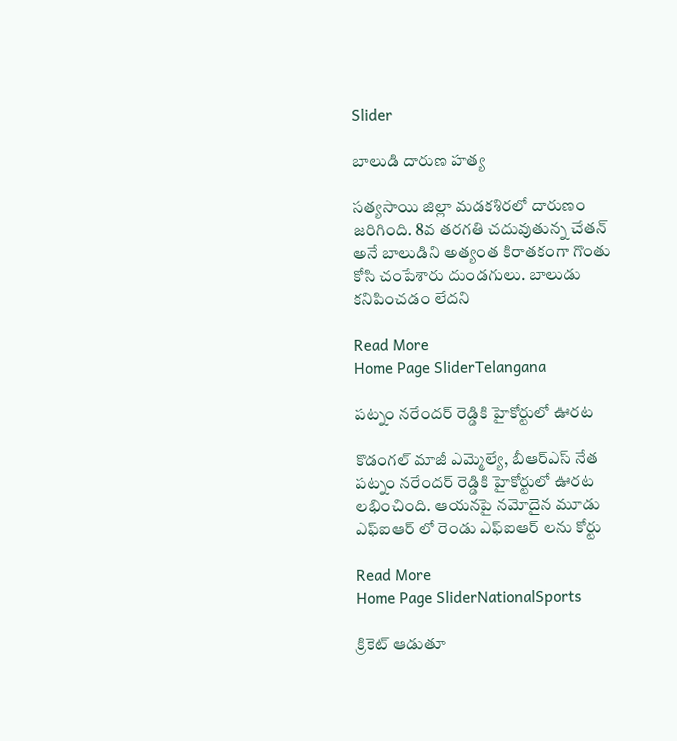Slider

బాలుడి దారుణ హత్య

సత్యసాయి జిల్లా మడకశిరలో దారుణం జరిగింది. 8వ తరగతి చదువుతున్న చేతన్ అనే బాలుడిని అత్యంత కిరాతకంగా గొంతు కోసి చంపేశారు దుండగులు. బాలుడు కనిపించడం లేదని

Read More
Home Page SliderTelangana

పట్నం నరేందర్ రెడ్డికి హైకోర్టులో ఊరట

కొడంగల్ మాజీ ఎమ్మెల్యే, బీఆర్ఎస్ నేత పట్నం నరేందర్ రెడ్డికి హైకోర్టులో ఊరట లభించింది. ఆయనపై నమోదైన మూడు ఎఫ్ఐఆర్ లో రెండు ఎఫ్ఐఆర్ లను కోర్టు

Read More
Home Page SliderNationalSports

క్రికెట్ ఆడుతూ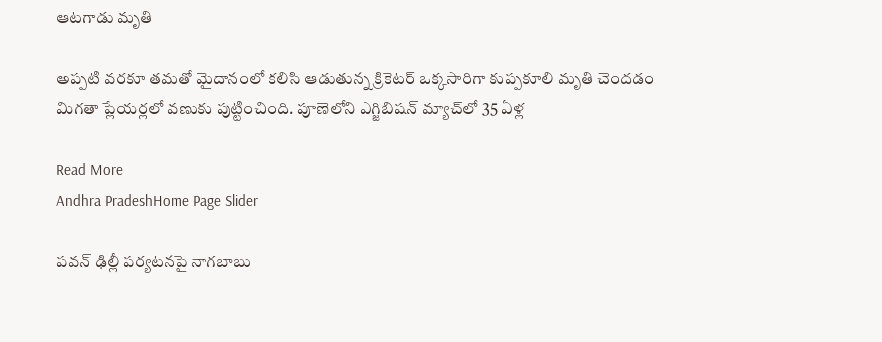ఆటగాడు మృతి

అప్పటి వరకూ తమతో మైదానంలో కలిసి ఆడుతున్న క్రికెటర్ ఒక్కసారిగా కుప్పకూలి మృతి చెందడం మిగతా ప్లేయర్లలో వణుకు పుట్టించింది. పూణెలోని ఎగ్జిబిషన్ మ్యాచ్‌లో 35 ఏళ్ల

Read More
Andhra PradeshHome Page Slider

పవన్ ఢిల్లీ పర్యటనపై నాగబాబు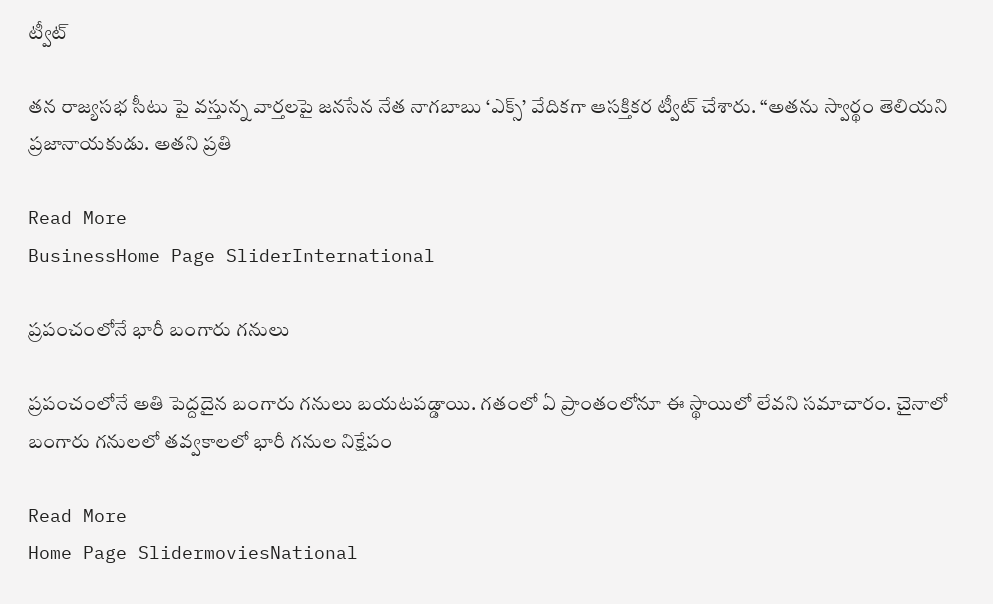ట్వీట్

తన రాజ్యసభ సీటు పై వస్తున్న వార్తలపై జనసేన నేత నాగబాబు ‘ఎక్స్’ వేదికగా ఆసక్తికర ట్వీట్ చేశారు. “అతను స్వార్థం తెలియని ప్రజానాయకుడు. అతని ప్రతి

Read More
BusinessHome Page SliderInternational

ప్రపంచంలోనే భారీ బంగారు గనులు

ప్రపంచంలోనే అతి పెద్దదైన బంగారు గనులు బయటపడ్డాయి. గతంలో ఏ ప్రాంతంలోనూ ఈ స్థాయిలో లేవని సమాచారం. చైనాలో  బంగారు గనులలో తవ్వకాలలో భారీ గనుల నిక్షేపం

Read More
Home Page SlidermoviesNational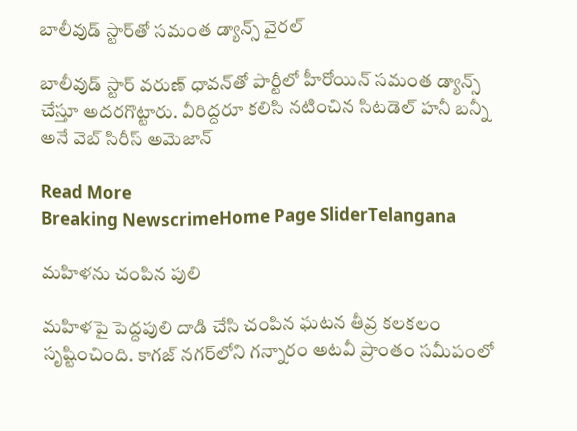బాలీవుడ్ స్టార్‌తో సమంత డ్యాన్స్ వైరల్

బాలీవుడ్ స్టార్ వరుణ్ ధావన్‌తో పార్టీలో హీరోయిన్ సమంత డ్యాన్స్ చేస్తూ అదరగొట్టారు. వీరిద్దరూ కలిసి నటించిన సిటడెల్ హనీ బన్నీ అనే వెబ్ సిరీస్ అమెజాన్

Read More
Breaking NewscrimeHome Page SliderTelangana

మ‌హిళ‌ను చంపిన పులి

మ‌హిళ‌పై పెద్ద‌పులి దాడి చేసి చంపిన ఘ‌ట‌న తీవ్ర క‌ల‌క‌లం సృష్టించింది. కాగ‌జ్ న‌గ‌ర్‌లోని గ‌న్నారం అట‌వీ ప్రాంతం సమీపంలో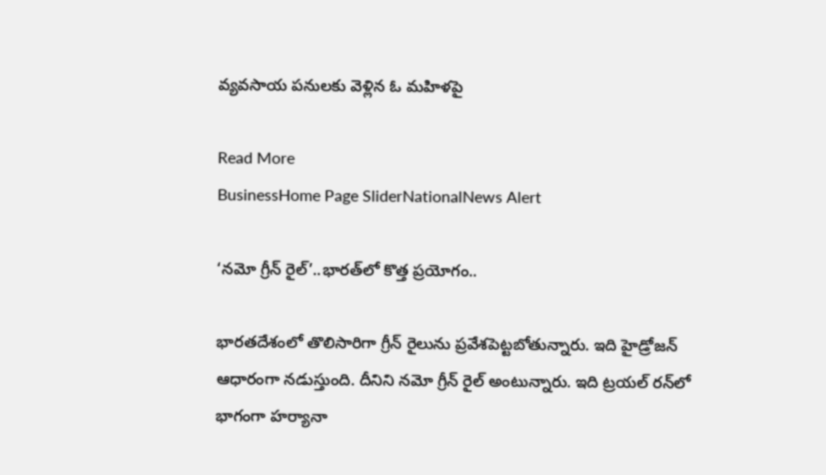వ్య‌వ‌సాయ ప‌నుల‌కు వెళ్లిన ఓ మ‌హిళ‌పై

Read More
BusinessHome Page SliderNationalNews Alert

‘నమో గ్రీన్ రైల్’..భారత్‌లో కొత్త ప్రయోగం..

భారతదేశంలో తొలిసారిగా గ్రీన్ రైలును ప్రవేశపెట్టబోతున్నారు. ఇది హైడ్రోజన్ ఆధారంగా నడుస్తుంది. దీనిని నమో గ్రీన్ రైల్ అంటున్నారు. ఇది ట్రయల్ రన్‌లో భాగంగా హర్యానా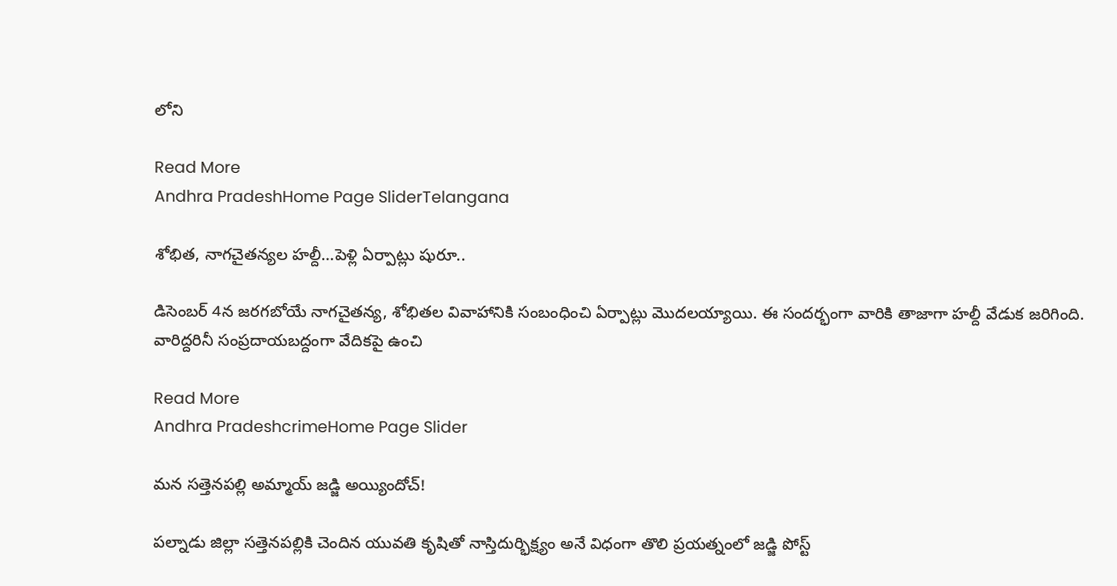లోని

Read More
Andhra PradeshHome Page SliderTelangana

శోభిత, నాగచైతన్యల హల్దీ…పెళ్లి ఏర్పాట్లు షురూ..

డిసెంబర్ 4న జరగబోయే నాగచైతన్య, శోభితల వివాహానికి సంబంధించి ఏర్పాట్లు మొదలయ్యాయి. ఈ సందర్భంగా వారికి తాజాగా హల్దీ వేడుక జరిగింది. వారిద్దరినీ సంప్రదాయబద్దంగా వేదికపై ఉంచి

Read More
Andhra PradeshcrimeHome Page Slider

మ‌న స‌త్తెన‌ప‌ల్లి అమ్మాయ్ జడ్జి అయ్యిందోచ్‌!

ప‌ల్నాడు జిల్లా స‌త్తెన‌ప‌ల్లికి చెందిన యువ‌తి కృషితో నాస్తిదుర్భిక్ష్యం అనే విధంగా తొలి ప్ర‌య‌త్నంలో జ‌డ్జి పోస్ట్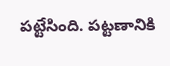ప‌ట్టేసింది. పట్టణానికి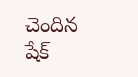చెందిన షేక్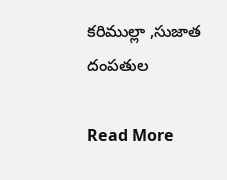కరిముల్లా ,సుజాత దంప‌తుల‌

Read More